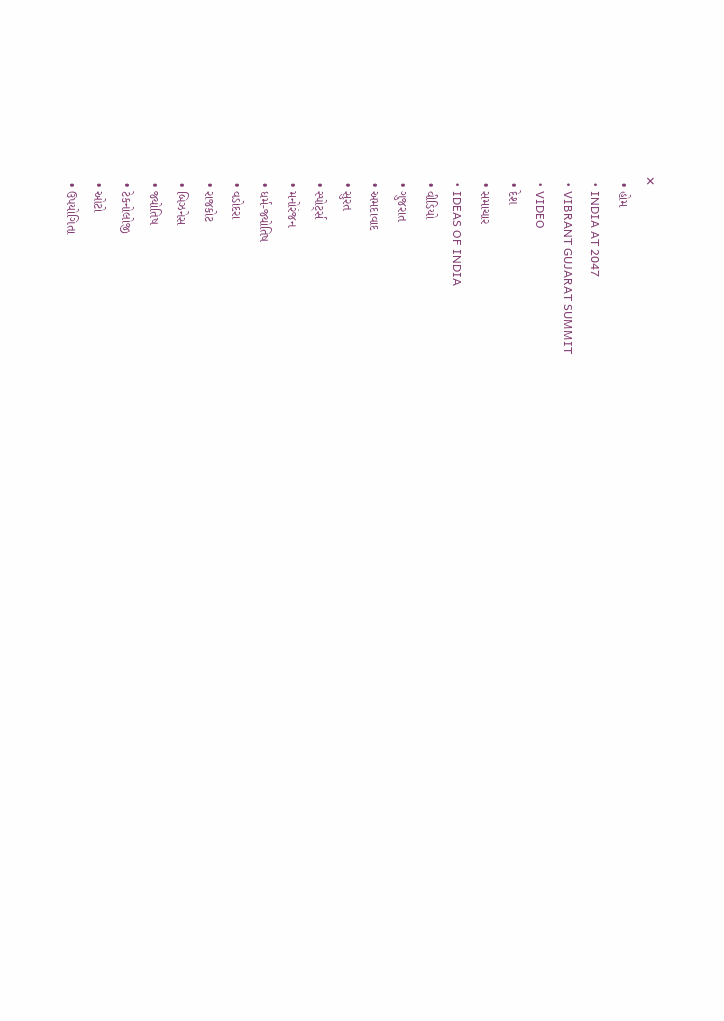✕
  • હોમ
  • INDIA AT 2047
  • VIBRANT GUJARAT SUMMIT
  • VIDEO
  • દેશ
  • સમાચાર
  • IDEAS OF INDIA
  • વીડિયો
  • ગુજરાત
  • અમદાવાદ
  • સુરત
  • સ્પોર્ટ્સ
  • મનોરંજન
  • ધર્મ-જ્યોતિષ
  • વડોદરા
  • રાજકોટ
  • બિઝનેસ
  • જ્યોતિષ
  • ટેકનોલોજી
  • ઓટો
  • ઉપયોગિતા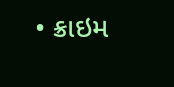• ક્રાઇમ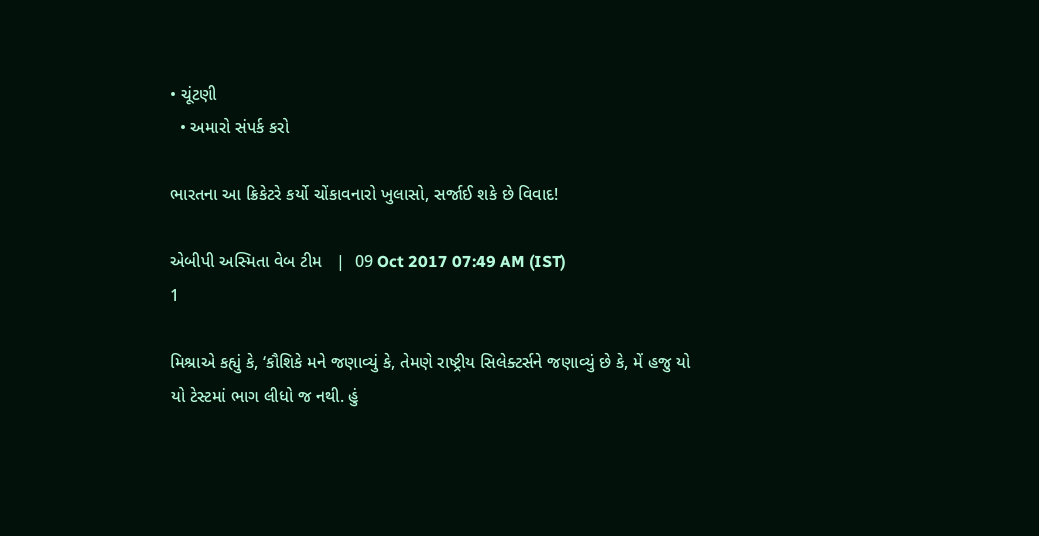• ચૂંટણી
  • અમારો સંપર્ક કરો

ભારતના આ ક્રિકેટરે કર્યો ચોંકાવનારો ખુલાસો, સર્જાઈ શકે છે વિવાદ!

એબીપી અસ્મિતા વેબ ટીમ   |  09 Oct 2017 07:49 AM (IST)
1

મિશ્રાએ કહ્યું કે, ‘કૌશિકે મને જણાવ્યું કે, તેમણે રાષ્ટ્રીય સિલેક્ટર્સને જણાવ્યું છે કે, મેં હજુ યો યો ટેસ્ટમાં ભાગ લીધો જ નથી. હું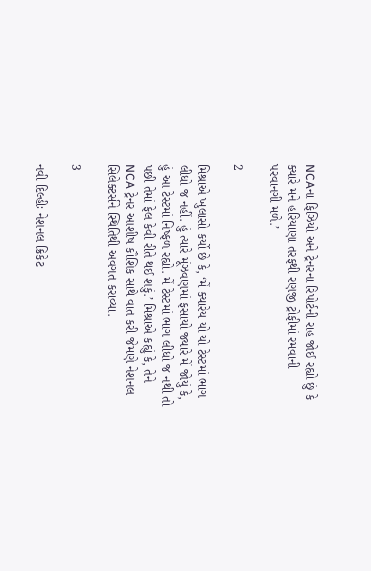NCAના ફિઝિયો અને ટ્રેનરના રિપોર્ટની રાહ જોઈ રહ્યો છું કે ક્યારે મને હરિયાણા તરફથી રણજી ટ્રોફીમાં રમવાની પરવાનગી મળે.’

2

મિશ્રાએ ખુલાસો કર્યો છે કે, ‘મેં ક્યારેય યો યો ટેસ્ટમાં ભાગ લીધો જ નહીં. હું ત્યારે મૂંઝવણમાં ફસાયો જ્યારે મેં જોયું કે, હું આ ટેસ્ટમાં નિષ્ફળ રહ્યો. મેં ટેસ્ટમાં ભાગ લીધો જ નથી તો પછી તેમાં ફેલ કેવી રીતે થઈ શકું.’ મિશ્રાએ કહ્યું કે, તેને NCA ટ્રેનર આશીષ કૌશિક સાથે વાત કરી જેમણે નેશનલ સિલેક્ટર્સને સ્થિતિથી અવગત કરાવ્યા.

3

નવી દિલ્હીઃ નેશનલ ક્રિકેટ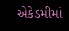એકેડમીમાં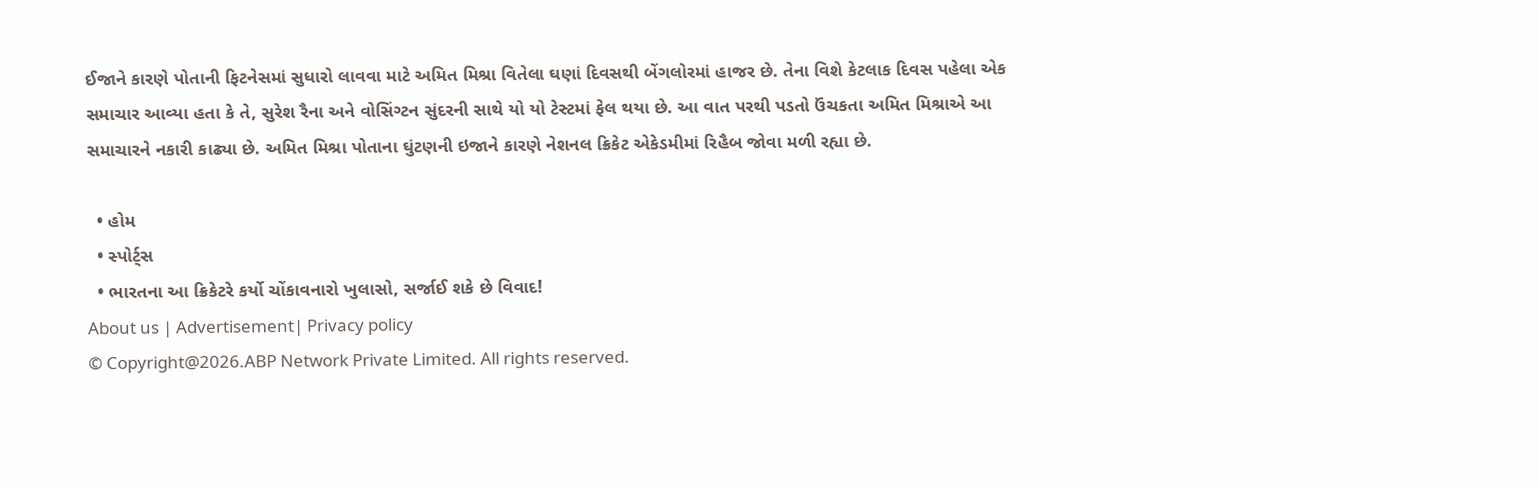ઈજાને કારણે પોતાની ફિટનેસમાં સુધારો લાવવા માટે અમિત મિશ્રા વિતેલા ઘણાં દિવસથી બેંગલોરમાં હાજર છે. તેના વિશે કેટલાક દિવસ પહેલા એક સમાચાર આવ્યા હતા કે તે, સુરેશ રૈના અને વોસિંગ્ટન સુંદરની સાથે યો યો ટેસ્ટમાં ફેલ થયા છે. આ વાત પરથી પડતો ઉંચકતા અમિત મિશ્રાએ આ સમાચારને નકારી કાઢ્યા છે. અમિત મિશ્રા પોતાના ઘુંટણની ઇજાને કારણે નેશનલ ક્રિકેટ એકેડમીમાં રિહૈબ જોવા મળી રહ્યા છે.

  • હોમ
  • સ્પોર્ટ્સ
  • ભારતના આ ક્રિકેટરે કર્યો ચોંકાવનારો ખુલાસો, સર્જાઈ શકે છે વિવાદ!
About us | Advertisement| Privacy policy
© Copyright@2026.ABP Network Private Limited. All rights reserved.